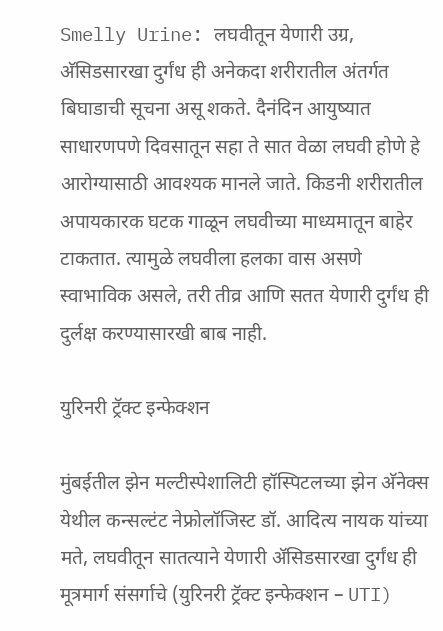Smelly Urine: लघवीतून येणारी उग्र, अ‍ॅसिडसारखा दुर्गंध ही अनेकदा शरीरातील अंतर्गत बिघाडाची सूचना असू शकते. दैनंदिन आयुष्यात साधारणपणे दिवसातून सहा ते सात वेळा लघवी होणे हे आरोग्यासाठी आवश्यक मानले जाते. किडनी शरीरातील अपायकारक घटक गाळून लघवीच्या माध्यमातून बाहेर टाकतात. त्यामुळे लघवीला हलका वास असणे स्वाभाविक असले, तरी तीव्र आणि सतत येणारी दुर्गंध ही दुर्लक्ष करण्यासारखी बाब नाही.

युरिनरी ट्रॅक्ट इन्फेक्शन

मुंबईतील झेन मल्टीस्पेशालिटी हॉस्पिटलच्या झेन अ‍ॅनेक्स येथील कन्सल्टंट नेफ्रोलॉजिस्ट डॉ. आदित्य नायक यांच्या मते, लघवीतून सातत्याने येणारी अ‍ॅसिडसारखा दुर्गंध ही मूत्रमार्ग संसर्गाचे (युरिनरी ट्रॅक्ट इन्फेक्शन – UTI)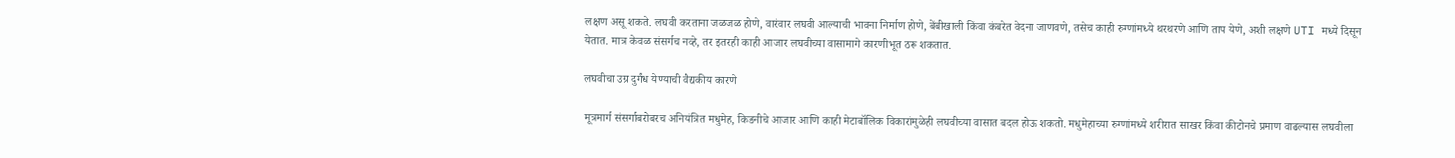लक्षण असू शकते. लघवी करताना जळजळ होणे, वारंवार लघवी आल्याची भावना निर्माण होणे, बेंबीखाली किंवा कंबरेत वेदना जाणवणे, तसेच काही रुग्णांमध्ये थरथरणे आणि ताप येणे, अशी लक्षणे UTI मध्ये दिसून येतात. मात्र केवळ संसर्गच नव्हे, तर इतरही काही आजार लघवीच्या वासामागे कारणीभूत ठरू शकतात.

लघवीचा उग्र दुर्गंध येण्याची वैद्यकीय कारणे

मूत्रमार्ग संसर्गाबरोबरच अनियंत्रित मधुमेह, किडनीचे आजार आणि काही मेटाबॉलिक विकारांमुळेही लघवीच्या वासात बदल होऊ शकतो. मधुमेहाच्या रुग्णांमध्ये शरीरात साखर किंवा कीटोनचे प्रमाण वाढल्यास लघवीला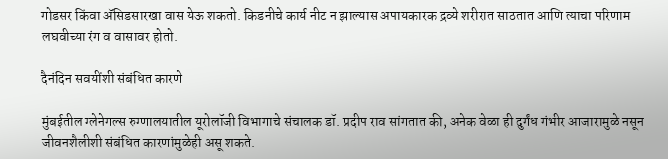गोडसर किंवा अ‍ॅसिडसारखा वास येऊ शकतो. किडनीचे कार्य नीट न झाल्यास अपायकारक द्रव्ये शरीरात साठतात आणि त्याचा परिणाम लघवीच्या रंग व वासावर होतो.

दैनंदिन सवयींशी संबंधित कारणे

मुंबईतील ग्लेनेगल्स रुग्णालयातील यूरोलॉजी विभागाचे संचालक डॉ. प्रदीप राव सांगतात की, अनेक वेळा ही दुर्गंध गंभीर आजारामुळे नसून जीवनशैलीशी संबंधित कारणांमुळेही असू शकते.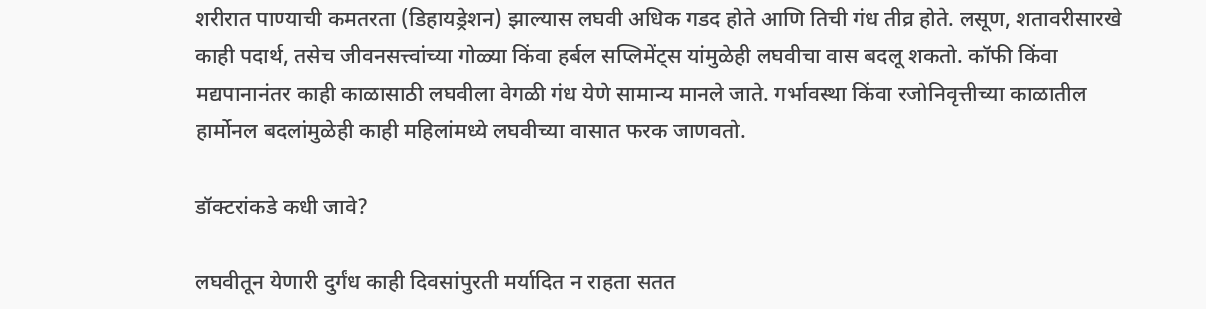शरीरात पाण्याची कमतरता (डिहायड्रेशन) झाल्यास लघवी अधिक गडद होते आणि तिची गंध तीव्र होते. लसूण, शतावरीसारखे काही पदार्थ, तसेच जीवनसत्त्वांच्या गोळ्या किंवा हर्बल सप्लिमेंट्स यांमुळेही लघवीचा वास बदलू शकतो. कॉफी किंवा मद्यपानानंतर काही काळासाठी लघवीला वेगळी गंध येणे सामान्य मानले जाते. गर्भावस्था किंवा रजोनिवृत्तीच्या काळातील हार्मोनल बदलांमुळेही काही महिलांमध्ये लघवीच्या वासात फरक जाणवतो.

डॉक्टरांकडे कधी जावे?

लघवीतून येणारी दुर्गंध काही दिवसांपुरती मर्यादित न राहता सतत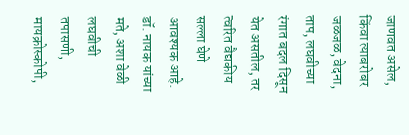जाणवत असेल, किंवा त्याबरोबर जळजळ, वेदना, ताप, लघवीच्या रंगात बदल दिसून येत असतील, तर त्वरित वैद्यकीय सल्ला घेणे आवश्यक आहे. डॉ. नायक यांच्या मते, अशा वेळी लघवीची तपासणी, मायक्रोस्कोपी,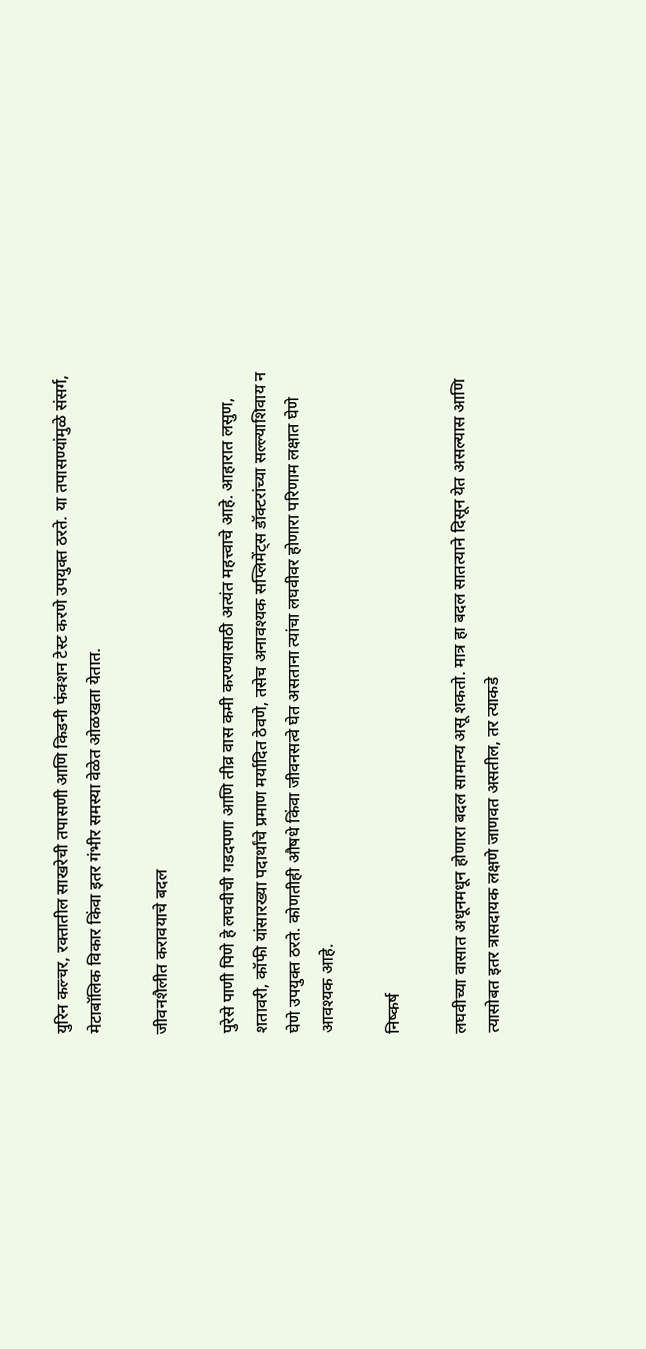युरिन कल्चर, रक्तातील साखरेची तपासणी आणि किडनी फंक्शन टेस्ट करणे उपयुक्त ठरते. या तपासण्यांमुळे संसर्ग, मेटाबॉलिक विकार किंवा इतर गंभीर समस्या वेळेत ओळखता येतात.

जीवनशैलीत करावयाचे बदल

पुरेसे पाणी पिणे हे लघवीची गडदपणा आणि तीव्र वास कमी करण्यासाठी अत्यंत महत्त्वाचे आहे. आहारात लसुण, शतावरी, कॉफी यांसारख्या पदार्थांचे प्रमाण मर्यादित ठेवणे, तसेच अनावश्यक सप्लिमेंट्स डॉक्टरांच्या सल्ल्याशिवाय न घेणे उपयुक्त ठरते. कोणतीही औषधे किंवा जीवनसत्वे घेत असताना त्यांचा लघवीवर होणारा परिणाम लक्षात घेणे आवश्यक आहे.

निष्कर्ष

लघवीच्या वासात अधूनमधून होणारा बदल सामान्य असू शकतो. मात्र हा बदल सातत्याने दिसून येत असल्यास आणि त्यासोबत इतर त्रासदायक लक्षणे जाणवत असतील, तर त्याकडे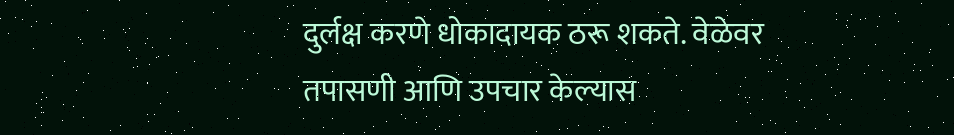दुर्लक्ष करणे धोकादायक ठरू शकते. वेळेवर तपासणी आणि उपचार केल्यास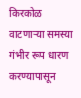किरकोळ वाटणाऱ्या समस्या गंभीर रूप धारण करण्यापासून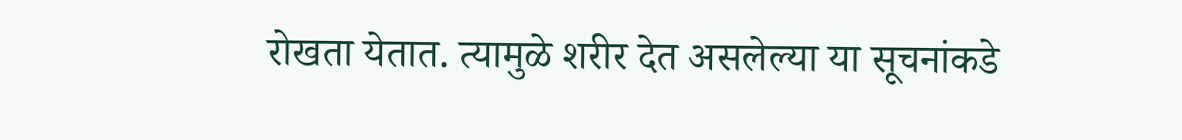रोखता येतात. त्यामुळे शरीर देत असलेल्या या सूचनांकडे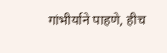गांभीर्याने पाहणे, हीच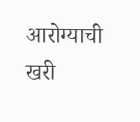आरोग्याची खरी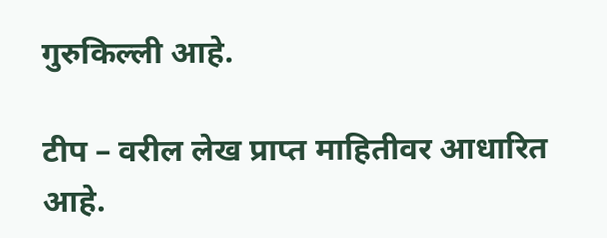गुरुकिल्ली आहे.

टीप – वरील लेख प्राप्त माहितीवर आधारित आहे.